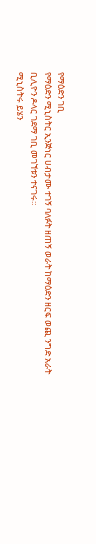የማዕድን ገቢ
የማዕድን ሚኒስትር ኢንጅነር ሀብታሙ ተገኝ ባለፉት ዘጠኝ ወራት ከማዕድን ዘርፍ ወጪ ንግድ አራት ቢሊዮን ዶላር ገደማ ገቢ መገኘቱን ተናገሩ።
ሚኒስትሩ ይሄን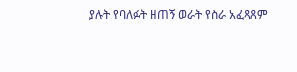ያሉት የባለፉት ዘጠኝ ወራት የስራ አፈጻጸም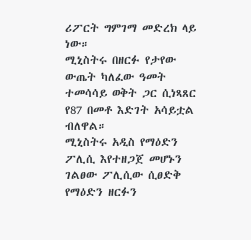ሪፖርት ግምገማ መድረክ ላይ ነው።
ሚኒስትሩ በዘርፉ የታየው ውጤት ካለፈው ዓመት ተመሳሳይ ወቅት ጋር ሲነጻጸር የ87 በመቶ እድገት አሳይቷል ብለዋል።
ሚኒስትሩ አዲስ የማዕድን ፖሊሲ እየተዘጋጀ መሆኑን ገልፀው ፖሊሲው ሲፀድቅ የማዕድን ዘርፉን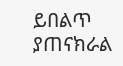ይበልጥ ያጠናክራል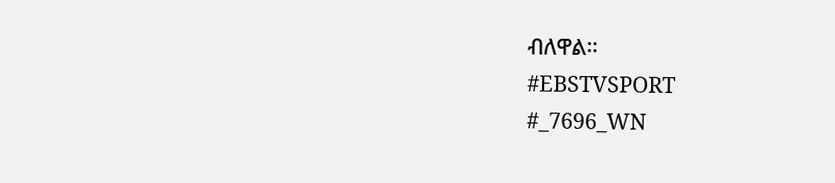ብለዋል።
#EBSTVSPORT
#_7696_WN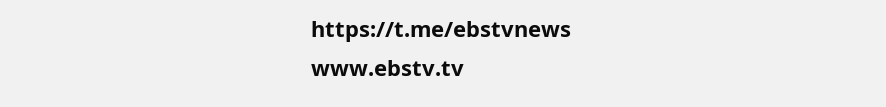https://t.me/ebstvnews
www.ebstv.tv